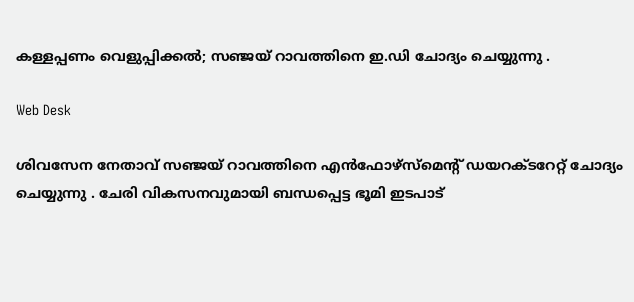കള്ളപ്പണം വെളുപ്പിക്കല്‍; സഞ്ജയ് റാവത്തിനെ ഇ.ഡി ചോദ്യം ചെയ്യുന്നു .

Web Desk

ശിവസേന നേതാവ് സഞ്ജയ് റാവത്തിനെ എൻഫോഴ്സ്മെന്‍റ് ഡയറക്ടറേറ്റ് ചോദ്യം ചെയ്യുന്നു . ചേരി വികസനവുമായി ബന്ധപ്പെട്ട ഭൂമി ഇടപാട്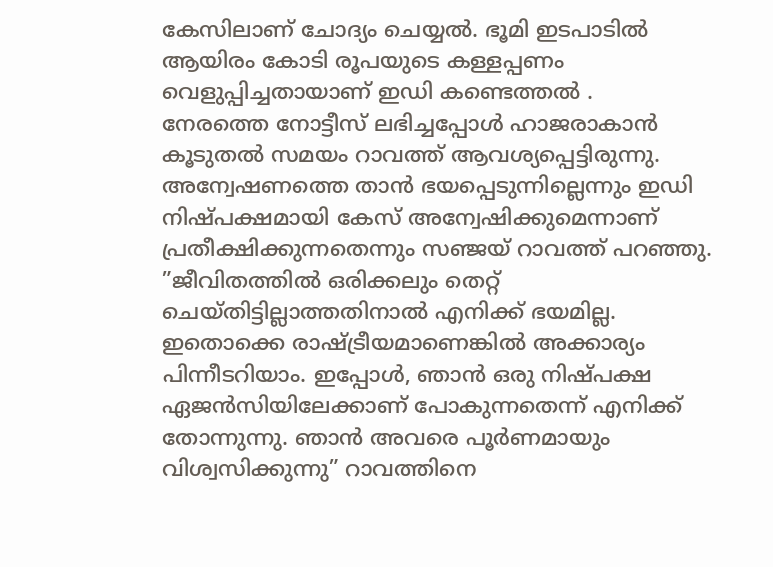കേസിലാണ് ചോദ്യം ചെയ്യൽ. ഭൂമി ഇടപാടിൽ ആയിരം കോടി രൂപയുടെ കള്ളപ്പണം വെളുപ്പിച്ചതായാണ് ഇഡി കണ്ടെത്തൽ .
നേരത്തെ നോട്ടീസ് ലഭിച്ചപ്പോൾ ഹാജരാകാൻ കൂടുതൽ സമയം റാവത്ത് ആവശ്യപ്പെട്ടിരുന്നു. അന്വേഷണത്തെ താൻ ഭയപ്പെടുന്നില്ലെന്നും ഇഡി നിഷ്പക്ഷമായി കേസ് അന്വേഷിക്കുമെന്നാണ് പ്രതീക്ഷിക്കുന്നതെന്നും സഞ്ജയ് റാവത്ത് പറഞ്ഞു. ”ജീവിതത്തില്‍ ഒരിക്കലും തെറ്റ് ചെയ്തിട്ടില്ലാത്തതിനാല്‍ എനിക്ക് ഭയമില്ല. ഇതൊക്കെ രാഷ്ട്രീയമാണെങ്കിൽ അക്കാര്യം പിന്നീടറിയാം. ഇപ്പോൾ, ഞാൻ ഒരു നിഷ്പക്ഷ ഏജൻസിയിലേക്കാണ് പോകുന്നതെന്ന് എനിക്ക് തോന്നുന്നു. ഞാൻ അവരെ പൂർണമായും വിശ്വസിക്കുന്നു” റാവത്തിനെ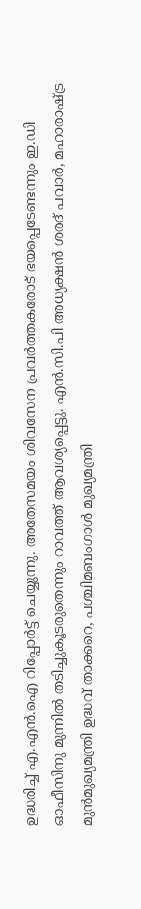ഉദ്ധരിച്ച് എ.എന്‍.ഐ റിപ്പോര്‍ട്ട് ചെയ്യുന്നു. അതേസമയം ശിവസേന പ്രവര്‍ത്തകരോട് ഭയപ്പെടേണ്ടന്നും ഇ.ഡി ഓഫീസിനു മുന്നില്‍ തടിച്ചുകൂടരുതെന്നും റാവത്ത് ആവശ്യപ്പെട്ടു. എന്‍.സി.പി അധ്യക്ഷന്‍ ശരദ് പവാര്‍, മഹാരാഷ്ട്ര മുന്‍മുഖ്യമന്ത്രി ഉദ്ധവ് താക്കറെ, പശ്ചിമബംഗാള്‍ മുഖ്യമന്ത്രി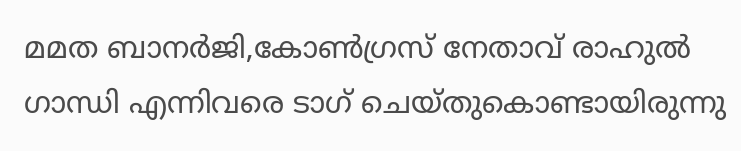മമത ബാനര്‍ജി,കോണ്‍ഗ്രസ് നേതാവ് രാഹുല്‍ ഗാന്ധി എന്നിവരെ ടാഗ് ചെയ്തുകൊണ്ടായിരുന്നു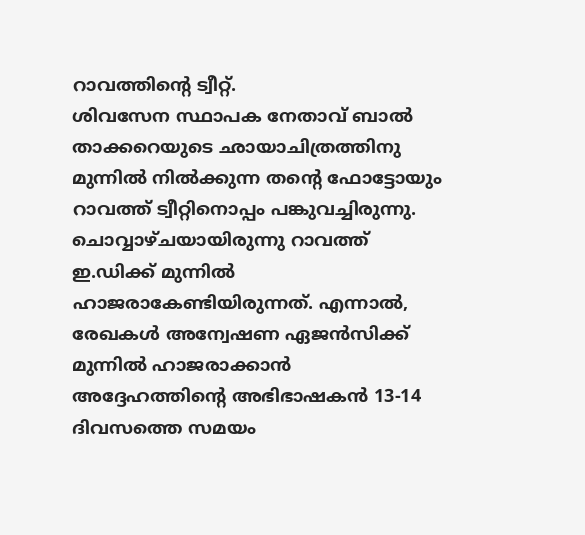റാവത്തിന്‍റെ ട്വീറ്റ്.
ശിവസേന സ്ഥാപക നേതാവ് ബാല്‍ താക്കറെയുടെ ഛായാചിത്രത്തിനു മുന്നില്‍ നില്‍ക്കുന്ന തന്‍റെ ഫോട്ടോയും റാവത്ത് ട്വീറ്റിനൊപ്പം പങ്കുവച്ചിരുന്നു. ചൊവ്വാഴ്ചയായിരുന്നു റാവത്ത് ഇ.ഡിക്ക് മുന്നില്‍ ഹാജരാകേണ്ടിയിരുന്നത്. എന്നാൽ, രേഖകൾ അന്വേഷണ ഏജൻസിക്ക് മുന്നിൽ ഹാജരാക്കാൻ അദ്ദേഹത്തിന്‍റെ അഭിഭാഷകൻ 13-14 ദിവസത്തെ സമയം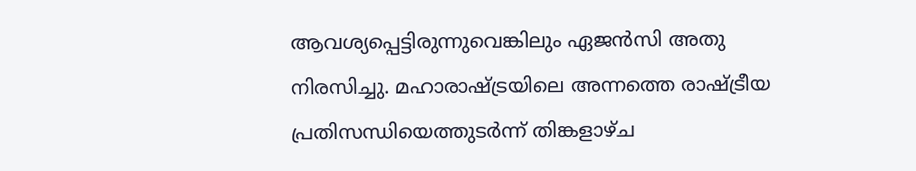ആവശ്യപ്പെട്ടിരുന്നുവെങ്കിലും ഏജൻസി അതു നിരസിച്ചു. മഹാരാഷ്ട്രയിലെ അന്നത്തെ രാഷ്ട്രീയ പ്രതിസന്ധിയെത്തുടർന്ന് തിങ്കളാഴ്ച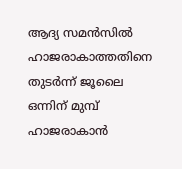ആദ്യ സമൻസിൽ ഹാജരാകാത്തതിനെ തുടർന്ന് ജൂലൈ ഒന്നിന് മുമ്പ് ഹാജരാകാൻ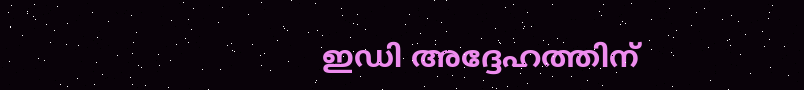ഇഡി അദ്ദേഹത്തിന്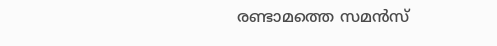രണ്ടാമത്തെ സമൻസ്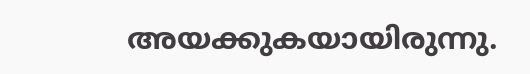അയക്കുകയായിരുന്നു.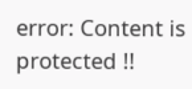error: Content is protected !!